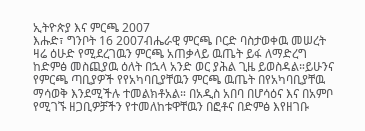ኢትዮጵያ እና ምርጫ 2007
እሑድ፣ ግንቦት 16 2007ብሔራዊ ምርጫ ቦርድ ባስታወቀዉ መሠረት ዛሬ ዕሁድ የሚደረገዉን ምርጫ አጠቃላይ ዉጤት ይፋ ለማድረግ ከድምፅ መስጪያዉ ዕለት በኋላ አንድ ወር ያሕል ጊዜ ይወስዳል።ይሁንና የምርጫ ጣቢያዎች የየአካባቢያቸዉን ምርጫ ዉጤት በየአካባቢያቸዉ ማሳወቅ እንደሚችሉ ተመልክቶአል። በአዲስ አበባ በሆሳዕና እና በአምቦ የሚገኙ ዘጋቢዎቻችን የተመለከቱዋቸዉን በፎቶና በድምፅ እየዘገቡ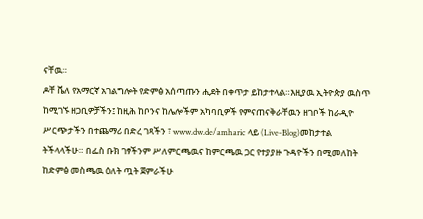ናቸዉ።
ዶቸ ቬለ የአማርኛ አገልግሎት የድምፅ አሰጣጡን ሒደት በቀጥታ ይከታተላል።እዚያዉ ኢትዮጵያ ዉስጥ ከሚገኙ ዘጋቢዎቻችን፤ ከዚሕ ከቦንና ከሌሎችም አካባቢዎች የምናጠናቅራቸዉን ዘገቦች ከራዲዮ ሥርጭታችን በተጨማሪ በድረ ገጻችን ፣ www.dw.de/amharic ላይ (Live-Blog)መከታተል ትችላላችሁ። በፌስ ቡክ ገፃችንም ሥለምርጫዉና ከምርጫዉ ጋር የተያያዙ ጉዳዮችን በሚመለከት ከድምፅ መስጫዉ ዕለት ጧት ጀምራችሁ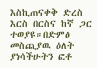እስኪጠናቀቅ ድረስ እርስ በርስና ከኛ ጋር ተወያዩ።በድምፅ መስጪያዉ ዕለት ያነሳችሁትን ፎቶ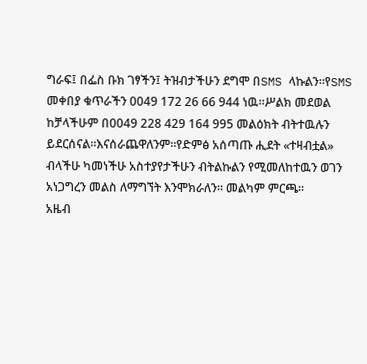ግራፍ፤ በፌስ ቡክ ገፃችን፤ ትዝብታችሁን ደግሞ በSMS ላኩልን።የSMS መቀበያ ቁጥራችን 0049 172 26 66 944 ነዉ።ሥልክ መደወል ከቻላችሁም በ0049 228 429 164 995 መልዕክት ብትተዉሉን ይደርሰናል።እናሰራጨዋለንም።የድምፅ አሰጣጡ ሒደት «ተዛብቷል» ብላችሁ ካመነችሁ አስተያየታችሁን ብትልኩልን የሚመለከተዉን ወገን አነጋግረን መልስ ለማግኘት እንሞክራለን። መልካም ምርጫ።
አዜብ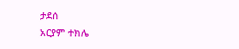ታደሰ
አርያም ተክሌ